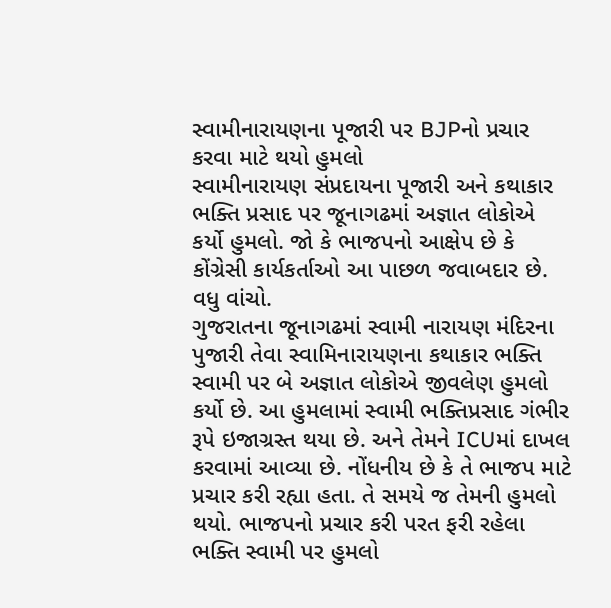સ્વામીનારાયણના પૂજારી પર BJPનો પ્રચાર કરવા માટે થયો હુમલો
સ્વામીનારાયણ સંપ્રદાયના પૂજારી અને કથાકાર ભક્તિ પ્રસાદ પર જૂનાગઢમાં અજ્ઞાત લોકોએ કર્યો હુમલો. જો કે ભાજપનો આક્ષેપ છે કે કોંગ્રેસી કાર્યકર્તાઓ આ પાછળ જવાબદાર છે. વધુ વાંચો.
ગુજરાતના જૂનાગઢમાં સ્વામી નારાયણ મંદિરના પુજારી તેવા સ્વામિનારાયણના કથાકાર ભક્તિ સ્વામી પર બે અજ્ઞાત લોકોએ જીવલેણ હુમલો કર્યો છે. આ હુમલામાં સ્વામી ભક્તિપ્રસાદ ગંભીર રૂપે ઇજાગ્રસ્ત થયા છે. અને તેમને ICUમાં દાખલ કરવામાં આવ્યા છે. નોંધનીય છે કે તે ભાજપ માટે પ્રચાર કરી રહ્યા હતા. તે સમયે જ તેમની હુમલો થયો. ભાજપનો પ્રચાર કરી પરત ફરી રહેલા ભક્તિ સ્વામી પર હુમલો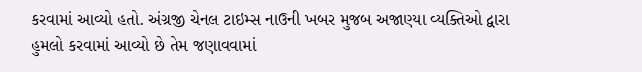કરવામાં આવ્યો હતો. અંગ્રજી ચેનલ ટાઇમ્સ નાઉની ખબર મુજબ અજાણ્યા વ્યક્તિઓ દ્વારા હુમલો કરવામાં આવ્યો છે તેમ જણાવવામાં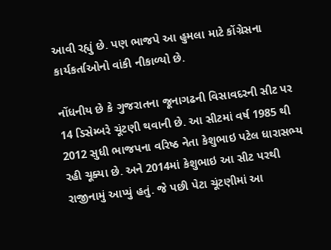આવી રહ્યું છે. પણ ભાજપે આ હુમલા માટે કોંગ્રેસના કાર્યકર્તાઓનો વાંકી નીકાળ્યો છે.

નોંધનીય છે કે ગુજરાતના જૂનાગઢની વિસાવદરની સીટ પર 14 ડિસેમ્બરે ચૂંટણી થવાની છે. આ સીટમાં વર્ષ 1985 થી 2012 સુધી ભાજપના વરિષ્ઠ નેતા કેશુભાઇ પટેલ ધારાસભ્ય રહી ચૂક્યા છે. અને 2014માં કેશુભાઇ આ સીટ પરથી રાજીનામું આપ્યું હતું. જે પછી પેટા ચૂંટણીમાં આ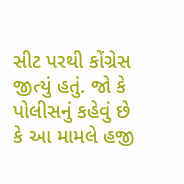સીટ પરથી કોંગ્રેસ જીત્યું હતું. જો કે પોલીસનું કહેવું છે કે આ મામલે હજી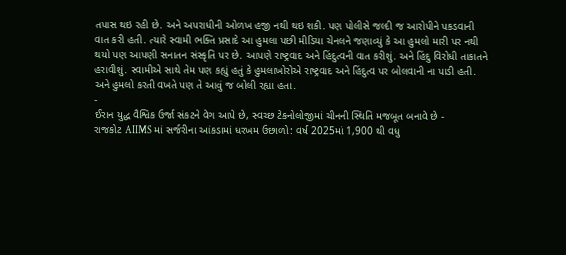તપાસ થઇ રહી છે. અને અપરાધીની ઓળખ હજી નથી થઇ શકી. પણ પોલીસે જલ્દી જ આરોપીને પકડવાની વાત કરી હતી. ત્યારે સ્વામી ભક્તિ પ્રસાદે આ હુમલા પછી મીડિયા ચેનલને જણાવ્યું કે આ હુમલો મારી પર નથી થયો પણ આપણી સનાતન સંસ્કૃતિ પર છે. આપણે રાષ્ટ્રવાદ અને હિંદુત્વની વાત કરીશું. અને હિંદુ વિરોધી તાકાતને હરાવીશું. સ્વામીએ સાથે તેમ પણ કહ્યું હતું કે હુમલાખોરોએ રાષ્ટ્રવાદ અને હિંદુત્વ પર બોલવાની ના પાડી હતી. અને હુમલો કરતી વખતે પણ તે આવું જ બોલી રહ્યા હતા.
-
ઈરાન યુદ્ધ વૈશ્વિક ઉર્જા સંકટને વેગ આપે છે, સ્વચ્છ ટેકનોલોજીમાં ચીનની સ્થિતિ મજબૂત બનાવે છે -
રાજકોટ AIIMS માં સર્જરીના આંકડામાં ધરખમ ઉછાળો: વર્ષ 2025માં 1,900 થી વધુ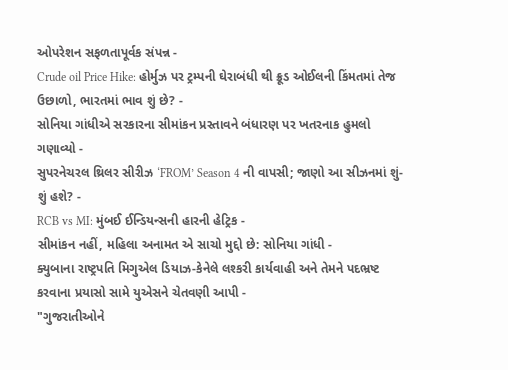ઓપરેશન સફળતાપૂર્વક સંપન્ન -
Crude oil Price Hike: હોર્મુઝ પર ટ્રમ્પની ઘેરાબંધી થી ક્રૂડ ઓઈલની કિંમતમાં તેજ ઉછાળો, ભારતમાં ભાવ શું છે? -
સોનિયા ગાંધીએ સરકારના સીમાંકન પ્રસ્તાવને બંધારણ પર ખતરનાક હુમલો ગણાવ્યો -
સુપરનેચરલ થ્રિલર સીરીઝ ‘FROM’ Season 4 ની વાપસી; જાણો આ સીઝનમાં શું-શું હશે? -
RCB vs MI: મુંબઈ ઈન્ડિયન્સની હારની હેટ્રિક -
સીમાંકન નહીં, મહિલા અનામત એ સાચો મુદ્દો છે: સોનિયા ગાંધી -
ક્યુબાના રાષ્ટ્રપતિ મિગુએલ ડિયાઝ-કેનેલે લશ્કરી કાર્યવાહી અને તેમને પદભ્રષ્ટ કરવાના પ્રયાસો સામે યુએસને ચેતવણી આપી -
"ગુજરાતીઓને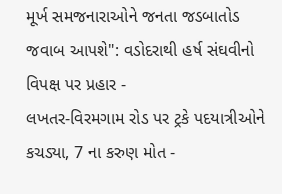મૂર્ખ સમજનારાઓને જનતા જડબાતોડ જવાબ આપશે": વડોદરાથી હર્ષ સંઘવીનો વિપક્ષ પર પ્રહાર -
લખતર-વિરમગામ રોડ પર ટ્રકે પદયાત્રીઓને કચડ્યા, 7 ના કરુણ મોત -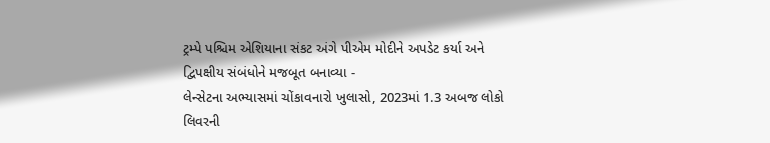ટ્રમ્પે પશ્ચિમ એશિયાના સંકટ અંગે પીએમ મોદીને અપડેટ કર્યા અને દ્વિપક્ષીય સંબંધોને મજબૂત બનાવ્યા -
લેન્સેટના અભ્યાસમાં ચોંકાવનારો ખુલાસો, 2023માં 1.3 અબજ લોકો લિવરની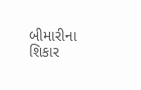બીમારીના શિકાર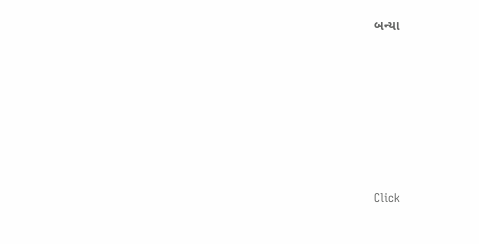બન્યા







Click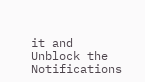it and Unblock the Notifications